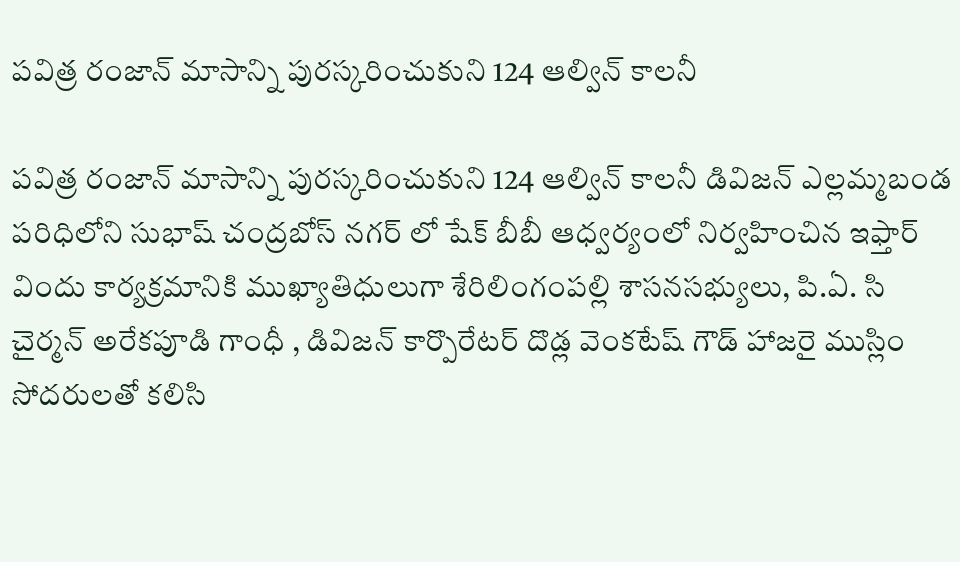పవిత్ర రంజాన్‌ మాసాన్ని పురస్కరించుకుని 124 ఆల్విన్ కాలనీ

పవిత్ర రంజాన్‌ మాసాన్ని పురస్కరించుకుని 124 ఆల్విన్ కాలనీ డివిజన్ ఎల్లమ్మబండ పరిధిలోని సుభాష్ చంద్రబోస్ నగర్ లో షేక్ బీబీ ఆధ్వర్యంలో నిర్వహించిన ఇఫ్తార్ విందు కార్యక్రమానికి ముఖ్యాతిధులుగా శేరిలింగంపల్లి శాసనసభ్యులు, పి.ఏ. సి చైర్మన్ అరేకపూడి గాంధీ , డివిజన్ కార్పొరేటర్ దొడ్ల వెంకటేష్ గౌడ్ హాజరై ముస్లిం సోదరులతో కలిసి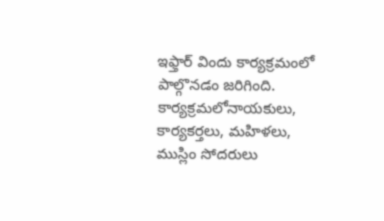ఇఫ్తార్ విందు కార్యక్రమంలో పాల్గొనడం జరిగింది. కార్యక్రమలోనాయకులు, కార్యకర్తలు, మహిళలు, ముస్లిం సోదరులు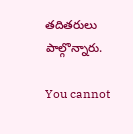తదితరులు పాల్గొన్నారు.

You cannot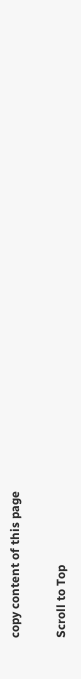copy content of this page

Scroll to Top